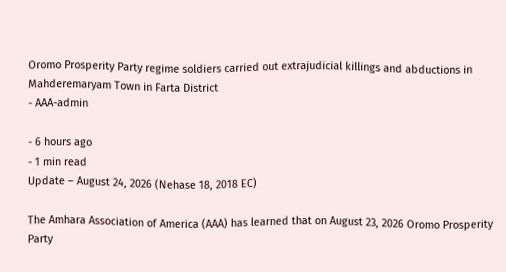Oromo Prosperity Party regime soldiers carried out extrajudicial killings and abductions in Mahderemaryam Town in Farta District
- AAA-admin

- 6 hours ago
- 1 min read
Update – August 24, 2026 (Nehase 18, 2018 EC)

The Amhara Association of America (AAA) has learned that on August 23, 2026 Oromo Prosperity Party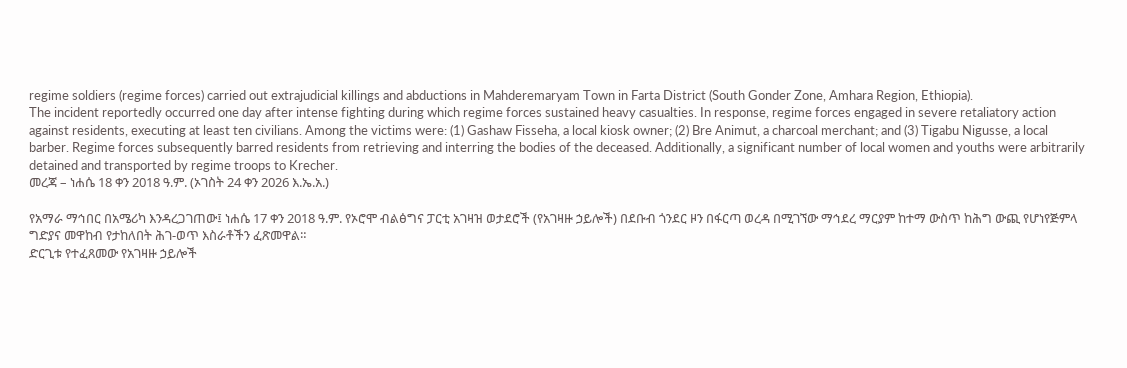regime soldiers (regime forces) carried out extrajudicial killings and abductions in Mahderemaryam Town in Farta District (South Gonder Zone, Amhara Region, Ethiopia).
The incident reportedly occurred one day after intense fighting during which regime forces sustained heavy casualties. In response, regime forces engaged in severe retaliatory action against residents, executing at least ten civilians. Among the victims were: (1) Gashaw Fisseha, a local kiosk owner; (2) Bre Animut, a charcoal merchant; and (3) Tigabu Nigusse, a local barber. Regime forces subsequently barred residents from retrieving and interring the bodies of the deceased. Additionally, a significant number of local women and youths were arbitrarily detained and transported by regime troops to Krecher.
መረጃ – ነሐሴ 18 ቀን 2018 ዓ.ም. (ኦገስት 24 ቀን 2026 እ.ኤ.አ.)

የአማራ ማኅበር በአሜሪካ እንዳረጋገጠው፤ ነሐሴ 17 ቀን 2018 ዓ.ም. የኦሮሞ ብልፅግና ፓርቲ አገዛዝ ወታደሮች (የአገዛዙ ኃይሎች) በደቡብ ጎንደር ዞን በፋርጣ ወረዳ በሚገኘው ማኅደረ ማርያም ከተማ ውስጥ ከሕግ ውጪ የሆነየጅምላ ግድያና መዋከብ የታከለበት ሕገ-ወጥ እስራቶችን ፈጽመዋል።
ድርጊቱ የተፈጸመው የአገዛዙ ኃይሎች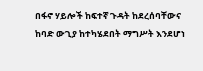በፋኖ ሃይሎች ከፍተኛ ጉዳት ከደረሰባቸውና ከባድ ውጊያ ከተካሄደበት ማግሥት እንደሆነ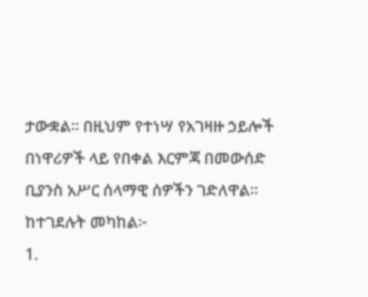ታውቋል። በዚህም የተነሣ የአገዛዙ ኃይሎች በነዋሪዎች ላይ የበቀል እርምጃ በመውሰድ ቢያንስ አሥር ሰላማዊ ሰዎችን ገድለዋል። ከተገደሉት መካከል፦
1.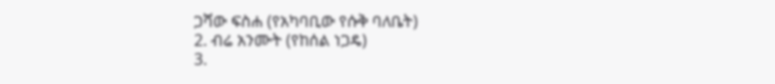ጋሻው ፍስሐ (የአካባቢው የሱቅ ባለቤት)
2. ብሬ አንሙት (የከሰል ነጋዴ)
3.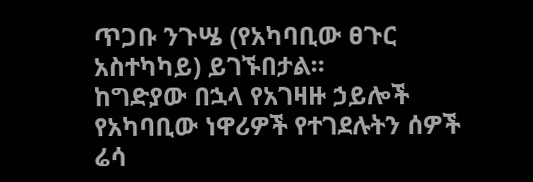ጥጋቡ ንጉሤ (የአካባቢው ፀጉር አስተካካይ) ይገኙበታል።
ከግድያው በኋላ የአገዛዙ ኃይሎች የአካባቢው ነዋሪዎች የተገደሉትን ሰዎች ሬሳ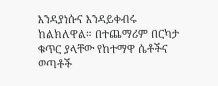እንዳያነሱና እንዳይቀብሩ ከልክለዋል። በተጨማሪም በርካታ ቁጥር ያላቸው የከተማዋ ሴቶችና ወጣቶች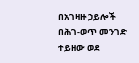በአገዛዙ ኃይሎች በሕገ-ወጥ መንገድ ተይዘው ወደ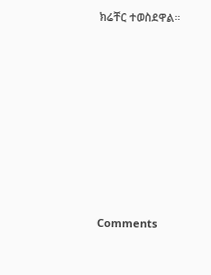ክሬቸር ተወስደዋል።









Comments